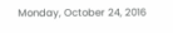Monday, October 24, 2016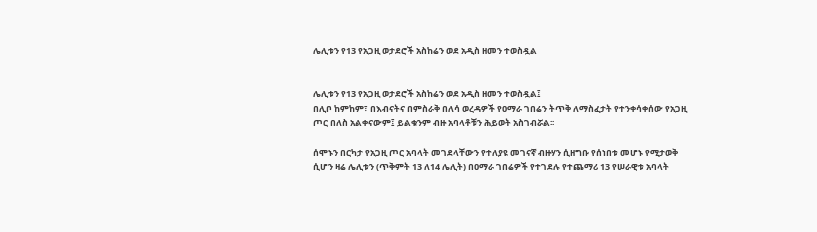ሌሊቱን የ13 የአጋዚ ወታደሮች አስከሬን ወደ አዲስ ዘመን ተወስዷል


ሌሊቱን የ13 የአጋዚ ወታደሮች አስከሬን ወደ አዲስ ዘመን ተወስዷል፤
በሊቦ ከምከም፣ በእብናትና በምስራቅ በለሳ ወረዳዎች የዐማራ ገበሬን ትጥቅ ለማስፈታት የተንቀሳቀሰው የአጋዚ ጦር በለስ አልቀናውም፤ ይልቁንም ብዙ አባላቶቹን ሕይወት አስገብሯል፡፡

ሰሞኑን በርካታ የአጋዚ ጦር አባላት መገደላቸውን የተለያዩ መገናኛ ብዙሃን ሲዘግቡ የሰነበቱ መሆኑ የሚታወቅ ሲሆን ዛሬ ሌሊቱን (ጥቅምት 13 ለ14 ሌሊት) በዐማራ ገበሬዎች የተገደሉ የተጨማሪ 13 የሠራዊቱ አባላት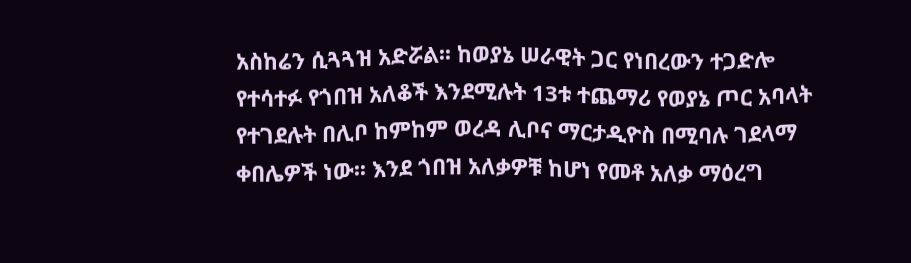አስከሬን ሲጓጓዝ አድሯል፡፡ ከወያኔ ሠራዊት ጋር የነበረውን ተጋድሎ የተሳተፉ የጎበዝ አለቆች እንደሚሉት 13ቱ ተጨማሪ የወያኔ ጦር አባላት የተገደሉት በሊቦ ከምከም ወረዳ ሊቦና ማርታዲዮስ በሚባሉ ገደላማ ቀበሌዎች ነው፡፡ እንደ ጎበዝ አለቃዎቹ ከሆነ የመቶ አለቃ ማዕረግ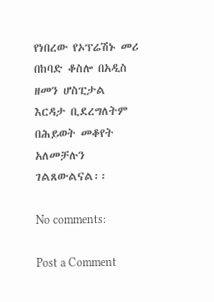የነበረው የኦፕሬሽኑ መሪ በከባድ ቆስሎ በአዲስ ዘመን ሆስፒታል እርዳታ ቢደረግለትም በሕይወት መቆየት አለመቻሉን ገልጸውልናል፡፡

No comments:

Post a Comment